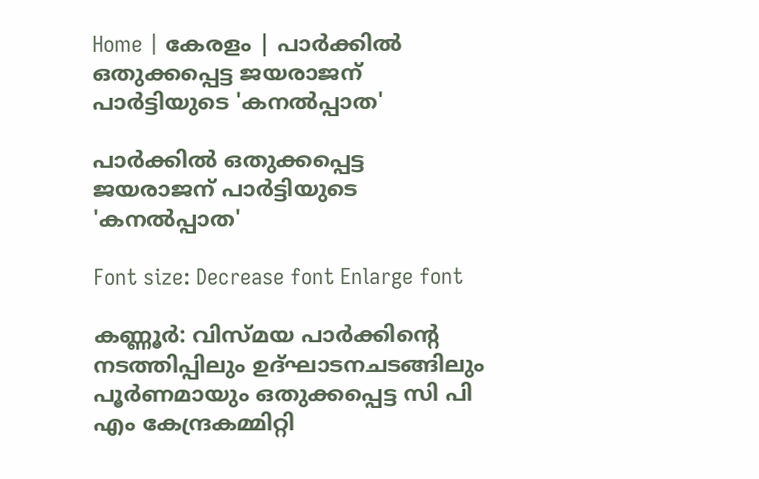Home | കേരളം | പാര്‍ക്കില്‍ ഒതുക്കപ്പെട്ട ജയരാജന്‌ പാര്‍ട്ടിയുടെ 'കനല്‍പ്പാത'

പാര്‍ക്കില്‍ ഒതുക്കപ്പെട്ട ജയരാജന്‌ പാര്‍ട്ടിയുടെ 'കനല്‍പ്പാത'

Font size: Decrease font Enlarge font

കണ്ണൂര്‍: വിസ്മയ പാര്‍ക്കിന്റെ നടത്തിപ്പിലും ഉദ്ഘാടനചടങ്ങിലും പൂര്‍ണമായും ഒതുക്കപ്പെട്ട സി പി എം കേന്ദ്രകമ്മിറ്റി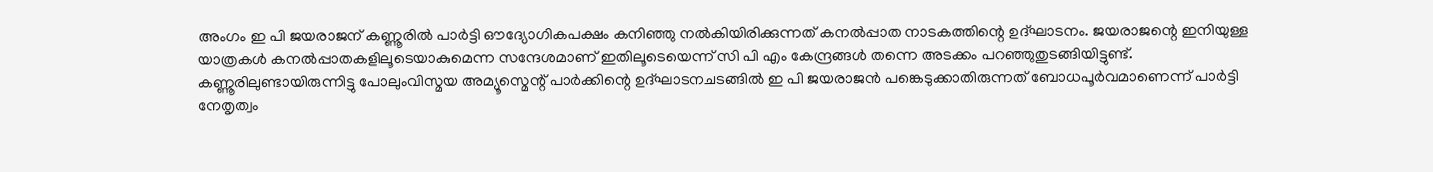അംഗം ഇ പി ജയരാജന്‌ കണ്ണൂരില്‍ പാര്‍ട്ടി ഔദ്യോഗികപക്ഷം കനിഞ്ഞു നല്‍കിയിരിക്കുന്നത്‌ കനല്‍പ്പാത നാടകത്തിന്റെ ഉദ്ഘാടനം. ജയരാജന്റെ ഇനിയുള്ള യാത്രകള്‍ കനല്‍പ്പാതകളിലൂടെയാകുമെന്ന സന്ദേശമാണ്‌ ഇതിലൂടെയെന്ന്‌ സി പി എം കേന്ദ്രങ്ങള്‍ തന്നെ അടക്കം പറഞ്ഞുതുടങ്ങിയിട്ടുണ്ട്‌.
കണ്ണൂരിലുണ്ടായിരുന്നിട്ടു പോലുംവിസ്മയ അമ്യൂസ്മെന്റ്‌ പാര്‍ക്കിന്റെ ഉദ്ഘാടനചടങ്ങില്‍ ഇ പി ജയരാജന്‍ പങ്കെടുക്കാതിരുന്നത്‌ ബോധപൂര്‍വമാണെന്ന്‌ പാര്‍ട്ടി നേതൃത്വം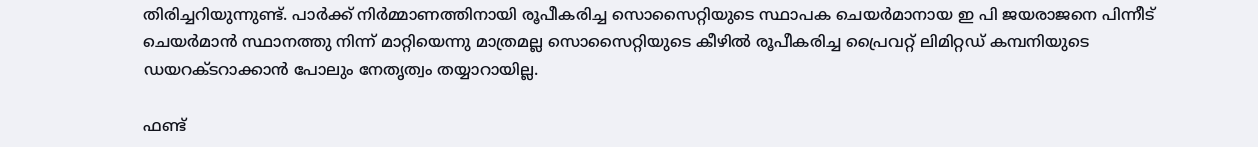തിരിച്ചറിയുന്നുണ്ട്‌. പാര്‍ക്ക്‌ നിര്‍മ്മാണത്തിനായി രൂപീകരിച്ച സൊസൈറ്റിയുടെ സ്ഥാപക ചെയര്‍മാനായ ഇ പി ജയരാജനെ പിന്നീട്‌ ചെയര്‍മാന്‍ സ്ഥാനത്തു നിന്ന്‌ മാറ്റിയെന്നു മാത്രമല്ല സൊസൈറ്റിയുടെ കീഴില്‍ രൂപീകരിച്ച പ്രൈവറ്റ്‌ ലിമിറ്റഡ്‌ കമ്പനിയുടെ ഡയറക്ടറാക്കാന്‍ പോലും നേതൃത്വം തയ്യാറായില്ല.

ഫണ്ട്‌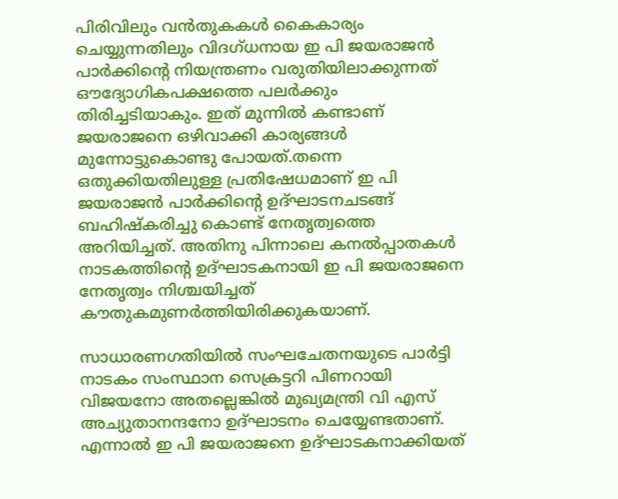പിരിവിലും വന്‍തുകകള്‍ കൈകാര്യം ചെയ്യുന്നതിലും വിദഗ്ധനായ ഇ പി ജയരാജന്‍ പാര്‍ക്കിന്റെ നിയന്ത്രണം വരുതിയിലാക്കുന്നത്‌ ഔദ്യോഗികപക്ഷത്തെ പലര്‍ക്കും തിരിച്ചടിയാകും. ഇത്‌ മുന്നില്‍ കണ്ടാണ്‌ ജയരാജനെ ഒഴിവാക്കി കാര്യങ്ങള്‍ മുന്നോട്ടുകൊണ്ടു പോയത്‌.തന്നെ ഒതുക്കിയതിലുള്ള പ്രതിഷേധമാണ്‌ ഇ പി ജയരാജന്‍ പാര്‍ക്കിന്റെ ഉദ്ഘാടനചടങ്ങ്‌ ബഹിഷ്കരിച്ചു കൊണ്ട്‌ നേതൃത്വത്തെ അറിയിച്ചത്‌. അതിനു പിന്നാലെ കനല്‍പ്പാതകള്‍ നാടകത്തിന്റെ ഉദ്ഘാടകനായി ഇ പി ജയരാജനെ നേതൃത്വം നിശ്ചയിച്ചത്‌ കൗതുകമുണര്‍ത്തിയിരിക്കുകയാണ്‌.

സാധാരണഗതിയില്‍ സംഘചേതനയുടെ പാര്‍ട്ടി നാടകം സംസ്ഥാന സെക്രട്ടറി പിണറായി വിജയനോ അതല്ലെങ്കില്‍ മുഖ്യമന്ത്രി വി എസ്‌ അച്യുതാനന്ദനോ ഉദ്ഘാടനം ചെയ്യേണ്ടതാണ്‌. എന്നാല്‍ ഇ പി ജയരാജനെ ഉദ്ഘാടകനാക്കിയത്‌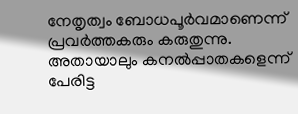നേതൃത്വം ബോധപൂര്‍വമാണെന്ന്‌ പ്രവര്‍ത്തകരും കരുതുന്നു. അതായാലും കനല്‍പ്പാതകളെന്ന്‌ പേരിട്ട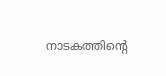നാടകത്തിന്റെ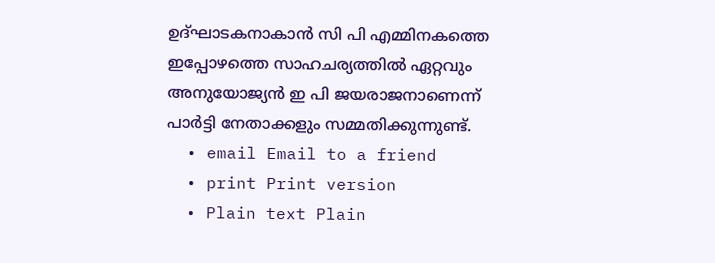ഉദ്ഘാടകനാകാന്‍ സി പി എമ്മിനകത്തെ ഇപ്പോഴത്തെ സാഹചര്യത്തില്‍ ഏറ്റവും അനുയോജ്യന്‍ ഇ പി ജയരാജനാണെന്ന്‌ പാര്‍ട്ടി നേതാക്കളും സമ്മതിക്കുന്നുണ്ട്‌.
  • email Email to a friend
  • print Print version
  • Plain text Plain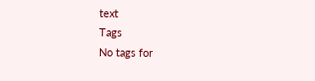text
Tags
No tags for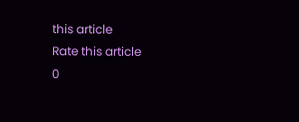this article
Rate this article
0